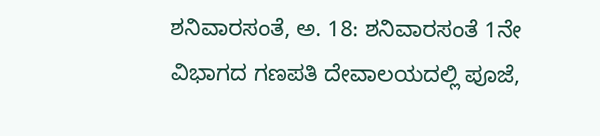ಶನಿವಾರಸಂತೆ, ಅ. 18: ಶನಿವಾರಸಂತೆ 1ನೇ ವಿಭಾಗದ ಗಣಪತಿ ದೇವಾಲಯದಲ್ಲಿ ಪೂಜೆ,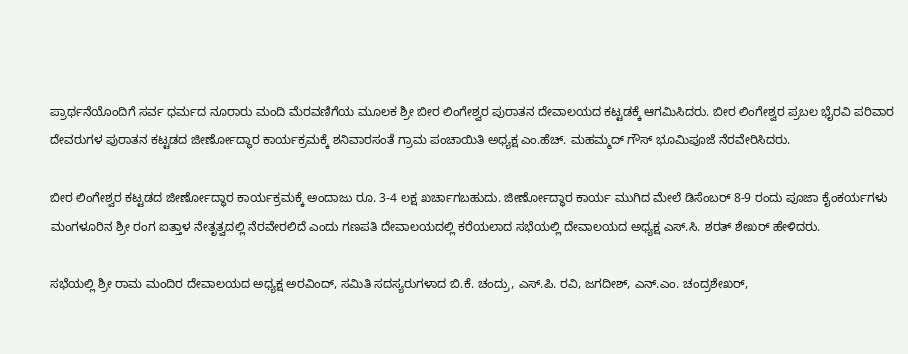ಪ್ರಾರ್ಥನೆಯೊಂದಿಗೆ ಸರ್ವ ಧರ್ಮದ ನೂರಾರು ಮಂದಿ ಮೆರವಣಿಗೆಯ ಮೂಲಕ ಶ್ರೀ ಬೀರ ಲಿಂಗೇಶ್ವರ ಪುರಾತನ ದೇವಾಲಯದ ಕಟ್ಟಡಕ್ಕೆ ಆಗಮಿಸಿದರು. ಬೀರ ಲಿಂಗೇಶ್ವರ ಪ್ರಬಲ ಭೈರವಿ ಪರಿವಾರ ದೇವರುಗಳ ಪುರಾತನ ಕಟ್ಟಡದ ಜೀರ್ಣೋದ್ಧಾರ ಕಾರ್ಯಕ್ರಮಕ್ಕೆ ಶನಿವಾರಸಂತೆ ಗ್ರಾಮ ಪಂಚಾಯಿತಿ ಅಧ್ಯಕ್ಷ ಎಂ.ಹೆಚ್. ಮಹಮ್ಮದ್ ಗೌಸ್ ಭೂಮಿಪೂಜೆ ನೆರವೇರಿಸಿದರು.

ಬೀರ ಲಿಂಗೇಶ್ವರ ಕಟ್ಟಡದ ಜೀರ್ಣೋದ್ಧಾರ ಕಾರ್ಯಕ್ರಮಕ್ಕೆ ಅಂದಾಜು ರೂ. 3-4 ಲಕ್ಷ ಖರ್ಚಾಗಬಹುದು. ಜೀರ್ಣೋದ್ಧಾರ ಕಾರ್ಯ ಮುಗಿದ ಮೇಲೆ ಡಿಸೆಂಬರ್ 8-9 ರಂದು ಪೂಜಾ ಕೈಂಕರ್ಯಗಳು ಮಂಗಳೂರಿನ ಶ್ರೀ ರಂಗ ಐತ್ತಾಳ ನೇತೃತ್ವದಲ್ಲಿ ನೆರವೇರಲಿದೆ ಎಂದು ಗಣಪತಿ ದೇವಾಲಯದಲ್ಲಿ ಕರೆಯಲಾದ ಸಭೆಯಲ್ಲಿ ದೇವಾಲಯದ ಅಧ್ಯಕ್ಷ ಎಸ್.ಸಿ. ಶರತ್ ಶೇಖರ್ ಹೇಳಿದರು.

ಸಭೆಯಲ್ಲಿ ಶ್ರೀ ರಾಮ ಮಂದಿರ ದೇವಾಲಯದ ಅಧ್ಯಕ್ಷ ಅರವಿಂದ್, ಸಮಿತಿ ಸದಸ್ಯರುಗಳಾದ ಬಿ.ಕೆ. ಚಂದ್ರು, ಎಸ್.ಪಿ. ರವಿ, ಜಗದೀಶ್, ಎನ್.ಎಂ. ಚಂದ್ರಶೇಖರ್,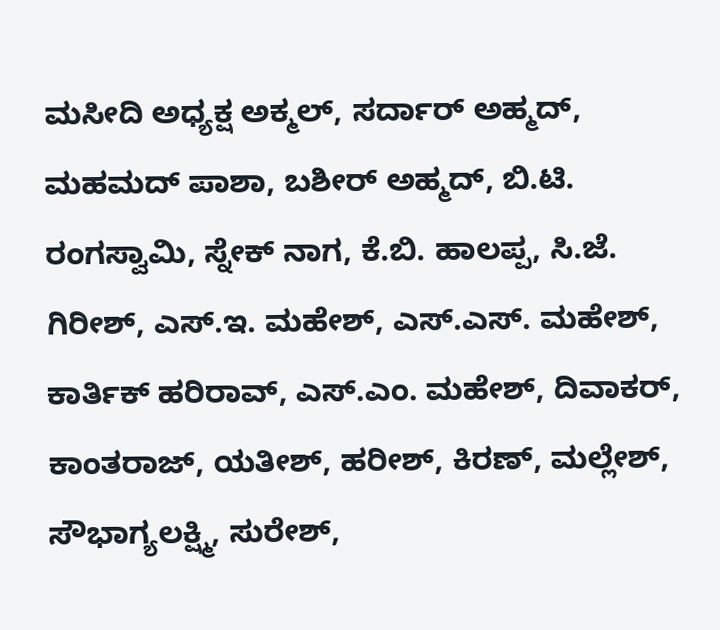ಮಸೀದಿ ಅಧ್ಯಕ್ಷ ಅಕ್ಮಲ್, ಸರ್ದಾರ್ ಅಹ್ಮದ್, ಮಹಮದ್ ಪಾಶಾ, ಬಶೀರ್ ಅಹ್ಮದ್, ಬಿ.ಟಿ. ರಂಗಸ್ವಾಮಿ, ಸ್ನೇಕ್ ನಾಗ, ಕೆ.ಬಿ. ಹಾಲಪ್ಪ, ಸಿ.ಜೆ. ಗಿರೀಶ್, ಎಸ್.ಇ. ಮಹೇಶ್, ಎಸ್.ಎಸ್. ಮಹೇಶ್, ಕಾರ್ತಿಕ್ ಹರಿರಾವ್, ಎಸ್.ಎಂ. ಮಹೇಶ್, ದಿವಾಕರ್, ಕಾಂತರಾಜ್, ಯತೀಶ್, ಹರೀಶ್, ಕಿರಣ್, ಮಲ್ಲೇಶ್, ಸೌಭಾಗ್ಯಲಕ್ಷ್ಮಿ, ಸುರೇಶ್,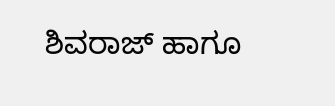ಶಿವರಾಜ್ ಹಾಗೂ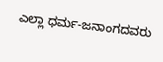ಎಲ್ಲಾ ಧರ್ಮ-ಜನಾಂಗದವರು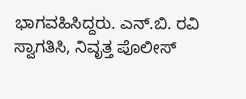ಭಾಗವಹಿಸಿದ್ದರು. ಎನ್.ಬಿ. ರವಿ ಸ್ವಾಗತಿಸಿ, ನಿವೃತ್ತ ಪೊಲೀಸ್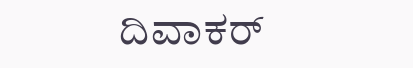ದಿವಾಕರ್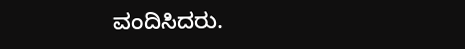ವಂದಿಸಿದರು.